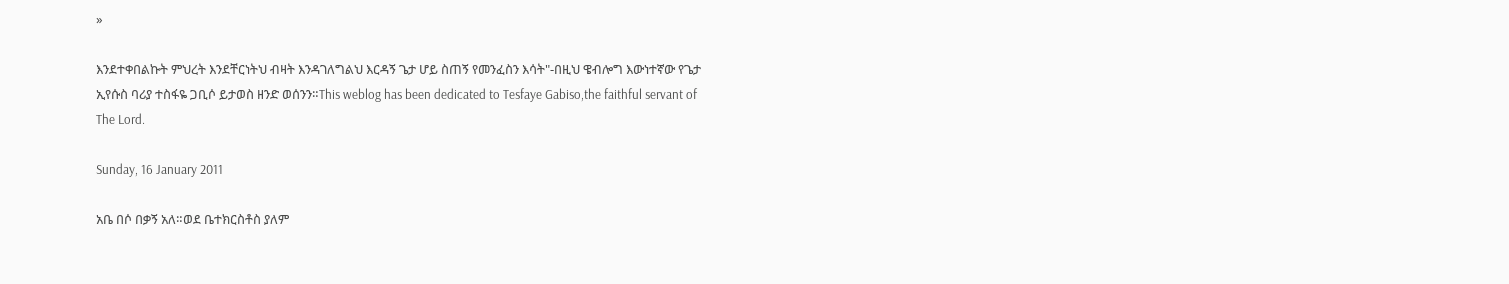»

እንደተቀበልኩት ምህረት እንደቸርነትህ ብዛት እንዳገለግልህ እርዳኝ ጌታ ሆይ ስጠኝ የመንፈስን እሳት"-በዚህ ዌብሎግ እውነተኛው የጌታ ኢየሱስ ባሪያ ተስፋዬ ጋቢሶ ይታወስ ዘንድ ወሰንን።This weblog has been dedicated to Tesfaye Gabiso,the faithful servant of The Lord.

Sunday, 16 January 2011

አቤ በሶ በቃኝ አለ።ወደ ቤተክርስቶስ ያለም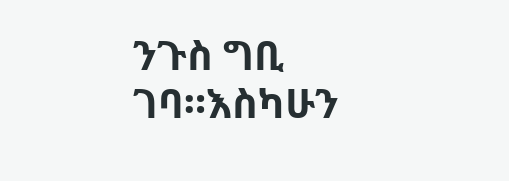ንጉስ ግቢ ገባ።እስካሁን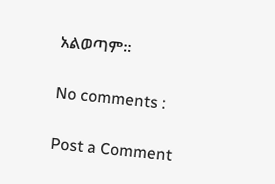አልወጣም።

No comments :

Post a Comment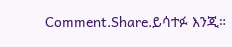Comment.Share.ይሳተፉ እንጂ።